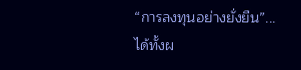“การลงทุนอย่างยั่งยืน”...ได้ทั้งผ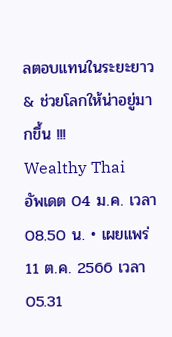ลตอบแทนในระยะยาว & ช่วยโลกให้น่าอยู่มากขึ้น !!!
Wealthy Thai
อัพเดต 04 ม.ค. เวลา 08.50 น. • เผยแพร่ 11 ต.ค. 2566 เวลา 05.31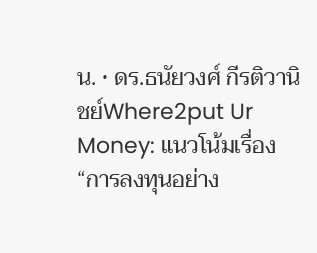น. • ดร.ธนัยวงศ์ กีรติวานิชย์Where2put Ur Money: แนวโน้มเรื่อง “การลงทุนอย่าง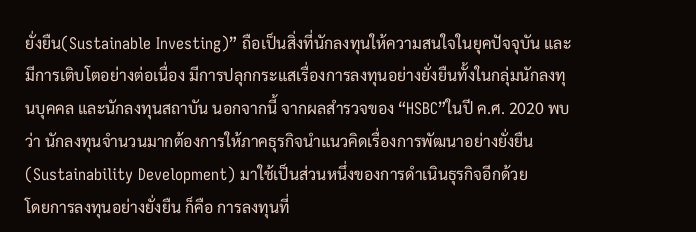ยั่งยืน(Sustainable Investing)” ถือเป็นสิ่งที่นักลงทุนให้ความสนใจในยุคปัจจุบัน และมีการเติบโตอย่างต่อเนื่อง มีการปลุกกระแสเรื่องการลงทุนอย่างยั่งยืนทั้งในกลุ่มนักลงทุนบุคคล และนักลงทุนสถาบัน นอกจากนี้ จากผลสำรวจของ “HSBC”ในปี ค.ศ. 2020 พบว่า นักลงทุนจำนวนมากต้องการให้ภาคธุรกิจนำแนวคิดเรื่องการพัฒนาอย่างยั่งยืน (Sustainability Development) มาใช้เป็นส่วนหนึ่งของการดำเนินธุรกิจอีกด้วย
โดยการลงทุนอย่างยั่งยืน ก็คือ การลงทุนที่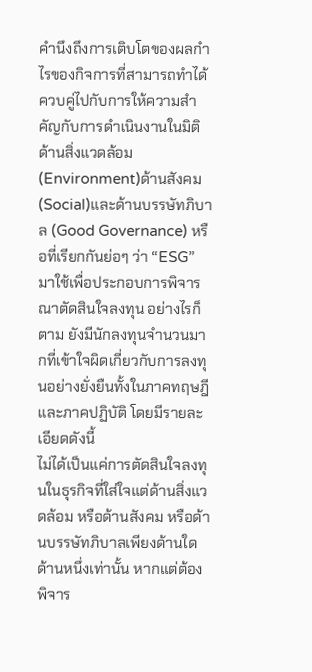คำนึงถึงการเติบโตของผลกำไรของกิจการที่สามารถทำได้ควบคู่ไปกับการให้ความสำคัญกับการดำเนินงานในมิติด้านสิ่งแวดล้อม (Environment)ด้านสังคม (Social)และด้านบรรษัทภิบาล (Good Governance) หรือที่เรียกกันย่อๆ ว่า “ESG” มาใช้เพื่อประกอบการพิจารณาตัดสินใจลงทุน อย่างไรก็ตาม ยังมีนักลงทุนจำนวนมากที่เข้าใจผิดเกี่ยวกับการลงทุนอย่างยั่งยืนทั้งในภาคทฤษฎี และภาคปฏิบัติ โดยมีรายละเอียดดังนี้
ไม่ได้เป็นแค่การตัดสินใจลงทุนในธุรกิจที่ใส่ใจแต่ด้านสิ่งแวดล้อม หรือด้านสังคม หรือด้านบรรษัทภิบาลเพียงด้านใดด้านหนึ่งเท่านั้น หากแต่ต้องพิจาร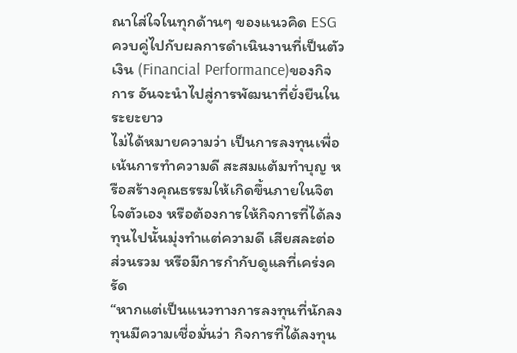ณาใส่ใจในทุกด้านๆ ของแนวคิด ESG ควบคู่ไปกับผลการดำเนินงานที่เป็นตัวเงิน (Financial Performance)ของกิจการ อันจะนำไปสู่การพัฒนาที่ยั่งยืนในระยะยาว
ไม่ได้หมายความว่า เป็นการลงทุนเพื่อเน้นการทำความดี สะสมแต้มทำบุญ หรือสร้างคุณธรรมให้เกิดขึ้นภายในจิตใจตัวเอง หรือต้องการให้กิจการที่ได้ลงทุนไปนั้นมุ่งทำแต่ความดี เสียสละต่อส่วนรวม หรือมีการกำกับดูแลที่เคร่งครัด
“หากแต่เป็นแนวทางการลงทุนที่นักลงทุนมีความเชื่อมั่นว่า กิจการที่ได้ลงทุน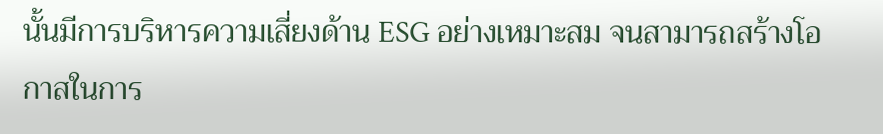นั้นมีการบริหารความเสี่ยงด้าน ESG อย่างเหมาะสม จนสามารถสร้างโอกาสในการ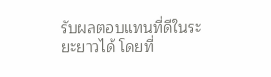รับผลตอบแทนที่ดีในระยะยาวได้ โดยที่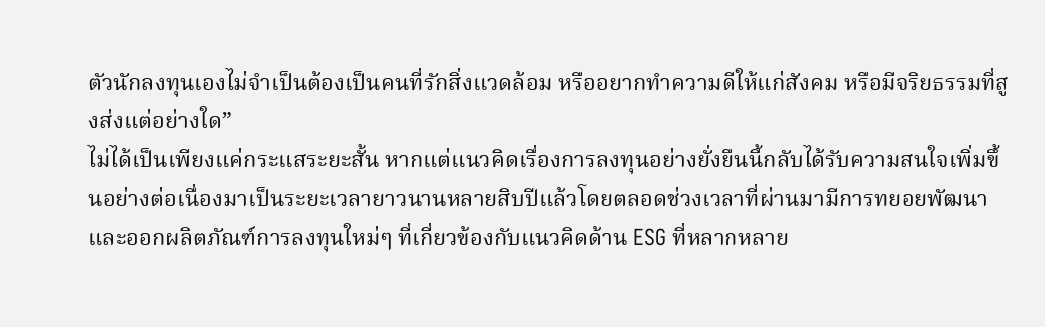ตัวนักลงทุนเองไม่จำเป็นต้องเป็นคนที่รักสิ่งแวดล้อม หรืออยากทำความดีให้แก่สังคม หรือมีจริยธรรมที่สูงส่งแต่อย่างใด”
ไม่ได้เป็นเพียงแค่กระแสระยะสั้น หากแต่แนวคิดเรื่องการลงทุนอย่างยั่งยืนนี้กลับได้รับความสนใจเพิ่มขึ้นอย่างต่อเนื่องมาเป็นระยะเวลายาวนานหลายสิบปีแล้วโดยตลอดช่วงเวลาที่ผ่านมามีการทยอยพัฒนา และออกผลิตภัณฑ์การลงทุนใหม่ๆ ที่เกี่ยวข้องกับแนวคิดด้าน ESG ที่หลากหลาย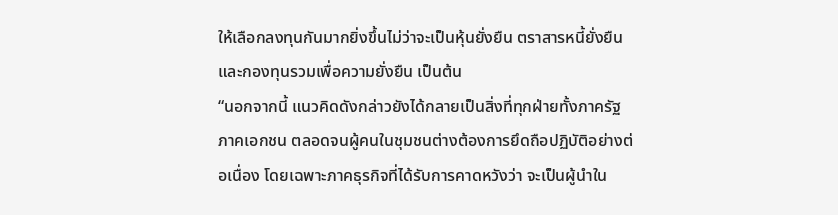ให้เลือกลงทุนกันมากยิ่งขึ้นไม่ว่าจะเป็นหุ้นยั่งยืน ตราสารหนี้ยั่งยืน และกองทุนรวมเพื่อความยั่งยืน เป็นต้น
“นอกจากนี้ แนวคิดดังกล่าวยังได้กลายเป็นสิ่งที่ทุกฝ่ายทั้งภาครัฐ ภาคเอกชน ตลอดจนผู้คนในชุมชนต่างต้องการยึดถือปฏิบัติอย่างต่อเนื่อง โดยเฉพาะภาคธุรกิจที่ได้รับการคาดหวังว่า จะเป็นผู้นำใน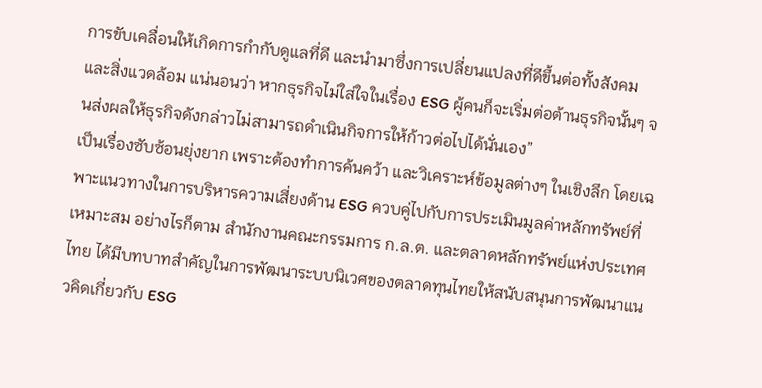การขับเคลื่อนให้เกิดการกำกับดูแลที่ดี และนำมาซึ่งการเปลี่ยนแปลงที่ดีขึ้นต่อทั้งสังคม และสิ่งแวดล้อม แน่นอนว่า หากธุรกิจไม่ใส่ใจในเรื่อง ESG ผู้คนก็จะเริ่มต่อต้านธุรกิจนั้นๆ จนส่งผลให้ธุรกิจดังกล่าวไม่สามารถดำเนินกิจการให้ก้าวต่อไปได้นั่นเอง”
เป็นเรื่องซับซ้อนยุ่งยาก เพราะต้องทำการค้นคว้า และวิเคราะห์ข้อมูลต่างๆ ในเชิงลึก โดยเฉพาะแนวทางในการบริหารความเสี่ยงด้าน ESG ควบคู่ไปกับการประเมินมูลค่าหลักทรัพย์ที่เหมาะสม อย่างไรก็ตาม สำนักงานคณะกรรมการ ก.ล.ต. และตลาดหลักทรัพย์แห่งประเทศไทย ได้มีบทบาทสำคัญในการพัฒนาระบบนิเวศของตลาดทุนไทยให้สนับสนุนการพัฒนาแนวคิดเกี่ยวกับ ESG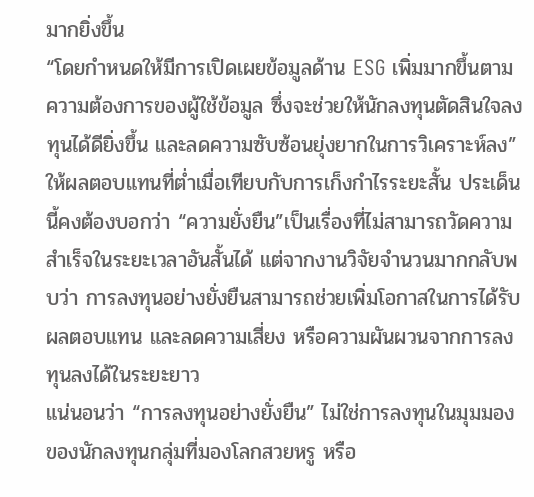มากยิ่งขึ้น
“โดยกำหนดให้มีการเปิดเผยข้อมูลด้าน ESG เพิ่มมากขึ้นตามความต้องการของผู้ใช้ข้อมูล ซึ่งจะช่วยให้นักลงทุนตัดสินใจลงทุนได้ดียิ่งขึ้น และลดความซับซ้อนยุ่งยากในการวิเคราะห์ลง”
ให้ผลตอบแทนที่ต่ำเมื่อเทียบกับการเก็งกำไรระยะสั้น ประเด็นนี้คงต้องบอกว่า “ความยั่งยืน”เป็นเรื่องที่ไม่สามารถวัดความสำเร็จในระยะเวลาอันสั้นได้ แต่จากงานวิจัยจำนวนมากกลับพบว่า การลงทุนอย่างยั่งยืนสามารถช่วยเพิ่มโอกาสในการได้รับผลตอบแทน และลดความเสี่ยง หรือความผันผวนจากการลงทุนลงได้ในระยะยาว
แน่นอนว่า “การลงทุนอย่างยั่งยืน” ไม่ใช่การลงทุนในมุมมองของนักลงทุนกลุ่มที่มองโลกสวยหรู หรือ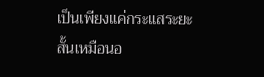เป็นเพียงแค่กระแสระยะสั้นเหมือนอ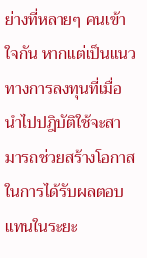ย่างที่หลายๆ คนเข้าใจกัน หากแต่เป็นแนวทางการลงทุนที่เมื่อนำไปปฎิบัติใช้จะสามารถช่วยสร้างโอกาสในการได้รับผลตอบแทนในระยะ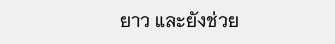ยาว และยังช่วย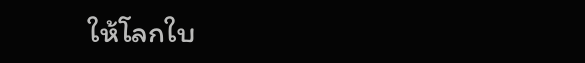ให้โลกใบ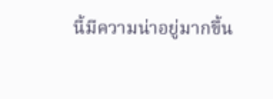นี้มีความน่าอยู่มากขึ้น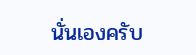นั่นเองครับ